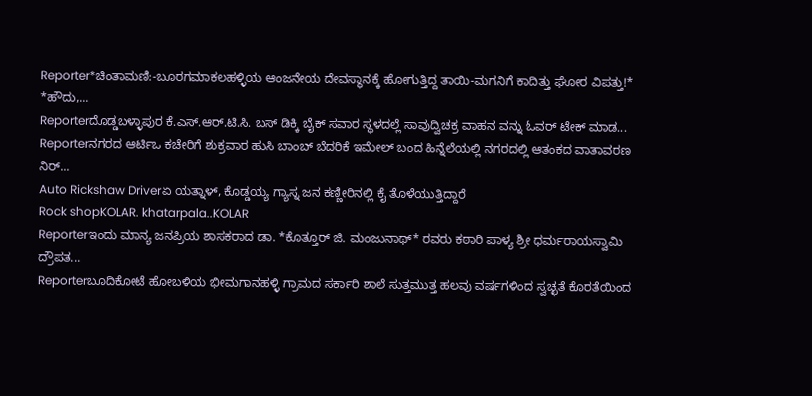Reporter*ಚಿಂತಾಮಣಿ:-ಬೂರಗಮಾಕಲಹಳ್ಳಿಯ ಆಂಜನೇಯ ದೇವಸ್ಥಾನಕ್ಕೆ ಹೋಗುತ್ತಿದ್ದ ತಾಯಿ-ಮಗನಿಗೆ ಕಾದಿತ್ತು ಘೋರ ವಿಪತ್ತು!* *ಹೌದು,...
Reporterದೊಡ್ಡಬಳ್ಳಾಪುರ ಕೆ.ಎಸ್.ಆರ್.ಟಿ.ಸಿ. ಬಸ್ ಡಿಕ್ಕಿ ಬೈಕ್ ಸವಾರ ಸ್ಥಳದಲ್ಲೆ ಸಾವುದ್ವಿಚಕ್ರ ವಾಹನ ವನ್ನು ಓವರ್ ಟೇಕ್ ಮಾಡ...
Reporterನಗರದ ಆರ್ಟಿಒ ಕಚೇರಿಗೆ ಶುಕ್ರವಾರ ಹುಸಿ ಬಾಂಬ್ ಬೆದರಿಕೆ ಇಮೇಲ್ ಬಂದ ಹಿನ್ನೆಲೆಯಲ್ಲಿ ನಗರದಲ್ಲಿ ಆತಂಕದ ವಾತಾವರಣ ನಿರ್...
Auto Rickshaw Driverಏ ಯತ್ನಾಳ್, ಕೊಡ್ಡಯ್ಯ ಗ್ಯಾಸ್ನ ಜನ ಕಣ್ಣೀರಿನಲ್ಲಿ ಕೈ ತೊಳೆಯುತ್ತಿದ್ದಾರೆ
Rock shopKOLAR. khatarpala..KOLAR
Reporterಇಂದು ಮಾನ್ಯ ಜನಪ್ರಿಯ ಶಾಸಕರಾದ ಡಾ. *ಕೊತ್ತೂರ್ ಜಿ. ಮಂಜುನಾಥ್* ರವರು ಕಠಾರಿ ಪಾಳ್ಯ ಶ್ರೀ ಧರ್ಮರಾಯಸ್ವಾಮಿ ದ್ರೌಪತ...
Reporterಬೂದಿಕೋಟೆ ಹೋಬಳಿಯ ಭೀಮಗಾನಹಳ್ಳಿ ಗ್ರಾಮದ ಸರ್ಕಾರಿ ಶಾಲೆ ಸುತ್ತಮುತ್ತ ಹಲವು ವರ್ಷಗಳಿಂದ ಸ್ವಚ್ಛತೆ ಕೊರತೆಯಿಂದ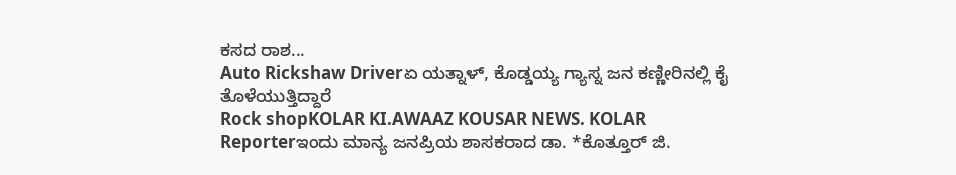ಕಸದ ರಾಶ...
Auto Rickshaw Driverಏ ಯತ್ನಾಳ್, ಕೊಡ್ಡಯ್ಯ ಗ್ಯಾಸ್ನ ಜನ ಕಣ್ಣೀರಿನಲ್ಲಿ ಕೈ ತೊಳೆಯುತ್ತಿದ್ದಾರೆ
Rock shopKOLAR KI.AWAAZ KOUSAR NEWS. KOLAR
Reporterಇಂದು ಮಾನ್ಯ ಜನಪ್ರಿಯ ಶಾಸಕರಾದ ಡಾ. *ಕೊತ್ತೂರ್ ಜಿ.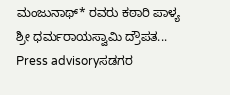ಮಂಜುನಾಥ್* ರವರು ಕಠಾರಿ ಪಾಳ್ಯ ಶ್ರೀ ಧರ್ಮರಾಯಸ್ವಾಮಿ ದ್ರೌಪತ...
Press advisoryಸಡಗರ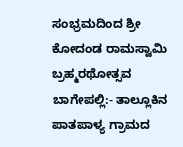ಸಂಭ್ರಮದಿಂದ ಶ್ರೀ ಕೋದಂಡ ರಾಮಸ್ವಾಮಿ ಬ್ರಹ್ಮರಥೋತ್ಸವ ಬಾಗೇಪಲ್ಲಿ:- ತಾಲ್ಲೂಕಿನ ಪಾತಪಾಳ್ಯ ಗ್ರಾಮದ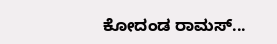ಕೋದಂಡ ರಾಮಸ್...